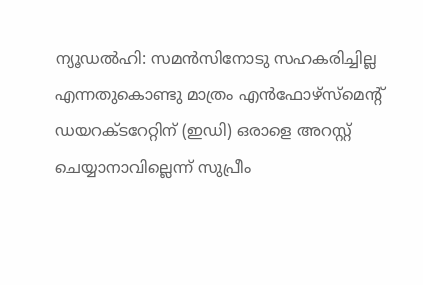ന്യൂഡല്‍ഹി: സമന്‍സിനോടു സഹകരിച്ചില്ല എന്നതുകൊണ്ടു മാത്രം എന്‍ഫോഴ്സ്മെന്റ് ഡയറക്ടറേറ്റിന് (ഇഡി) ഒരാളെ അറസ്റ്റ് ചെയ്യാനാവില്ലെന്ന് സുപ്രീം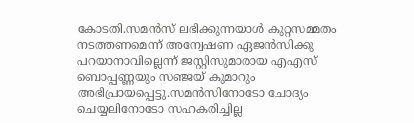കോടതി.സമന്‍സ് ലഭിക്കുന്നയാള്‍ കുറ്റസമ്മതം നടത്തണമെന്ന് അന്വേഷണ ഏജന്‍സിക്കു പറയാനാവില്ലെന്ന് ജസ്റ്റിസുമാരായ എഎസ് ബൊപ്പണ്ണയും സഞ്ജയ് കുമാറും അഭിപ്രായപ്പെട്ടു.സമന്‍സിനോടോ ചോദ്യം ചെയ്യലിനോടോ സഹകരിച്ചില്ല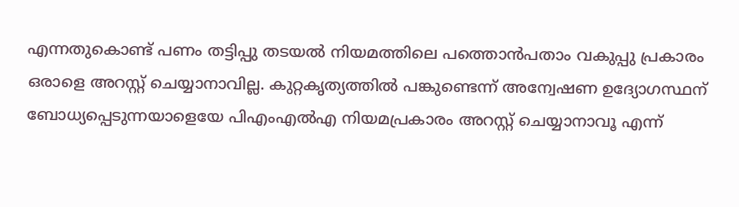എന്നതുകൊണ്ട് പണം തട്ടിപ്പു തടയല്‍ നിയമത്തിലെ പത്തൊന്‍പതാം വകുപ്പു പ്രകാരം ഒരാളെ അറസ്റ്റ് ചെയ്യാനാവില്ല. കുറ്റകൃത്യത്തില്‍ പങ്കുണ്ടെന്ന് അന്വേഷണ ഉദ്യോഗസ്ഥന് ബോധ്യപ്പെടുന്നയാളെയേ പിഎംഎല്‍എ നിയമപ്രകാരം അറസ്റ്റ് ചെയ്യാനാവൂ എന്ന്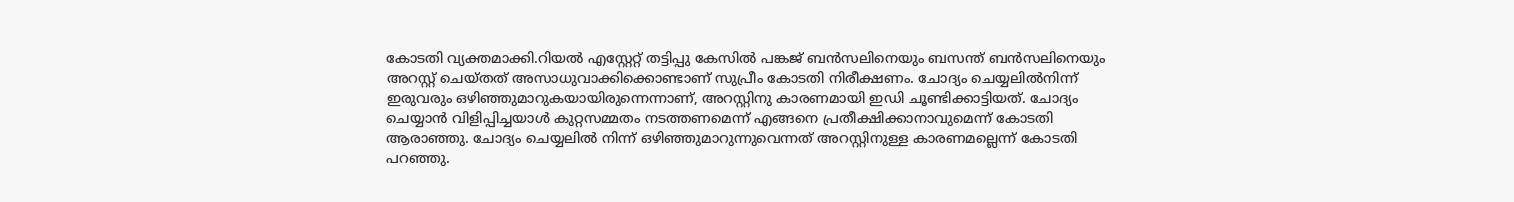കോടതി വ്യക്തമാക്കി.റിയല്‍ എസ്റ്റേറ്റ് തട്ടിപ്പു കേസില്‍ പങ്കജ് ബന്‍സലിനെയും ബസന്ത് ബന്‍സലിനെയും അറസ്റ്റ് ചെയ്തത് അസാധുവാക്കിക്കൊണ്ടാണ് സുപ്രീം കോടതി നിരീക്ഷണം. ചോദ്യം ചെയ്യലില്‍നിന്ന് ഇരുവരും ഒഴിഞ്ഞുമാറുകയായിരുന്നെന്നാണ്, അറസ്റ്റിനു കാരണമായി ഇഡി ചൂണ്ടിക്കാട്ടിയത്. ചോദ്യം ചെയ്യാന്‍ വിളിപ്പിച്ചയാള്‍ കുറ്റസമ്മതം നടത്തണമെന്ന് എങ്ങനെ പ്രതീക്ഷിക്കാനാവുമെന്ന് കോടതി ആരാഞ്ഞു. ചോദ്യം ചെയ്യലില്‍ നിന്ന് ഒഴിഞ്ഞുമാറുന്നുവെന്നത് അറസ്റ്റിനുള്ള കാരണമല്ലെന്ന് കോടതി പറഞ്ഞു.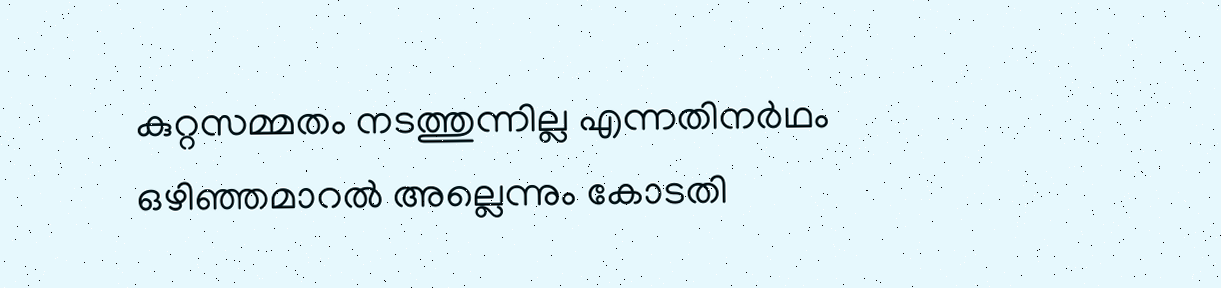കുറ്റസമ്മതം നടത്തുന്നില്ല എന്നതിനര്‍ഥം ഒഴിഞ്ഞമാറല്‍ അല്ലെന്നും കോടതി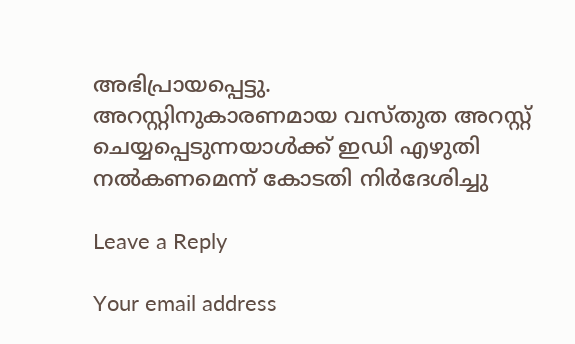അഭിപ്രായപ്പെട്ടു.
അറസ്റ്റിനുകാരണമായ വസ്തുത അറസ്റ്റ് ചെയ്യപ്പെടുന്നയാള്‍ക്ക് ഇഡി എഴുതി നല്‍കണമെന്ന് കോടതി നിര്‍ദേശിച്ചു

Leave a Reply

Your email address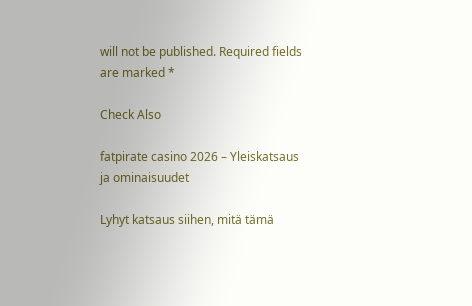will not be published. Required fields are marked *

Check Also

fatpirate casino 2026 – Yleiskatsaus ja ominaisuudet

Lyhyt katsaus siihen, mitä tämä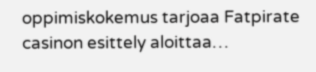oppimiskokemus tarjoaa Fatpirate casinon esittely aloittaa…